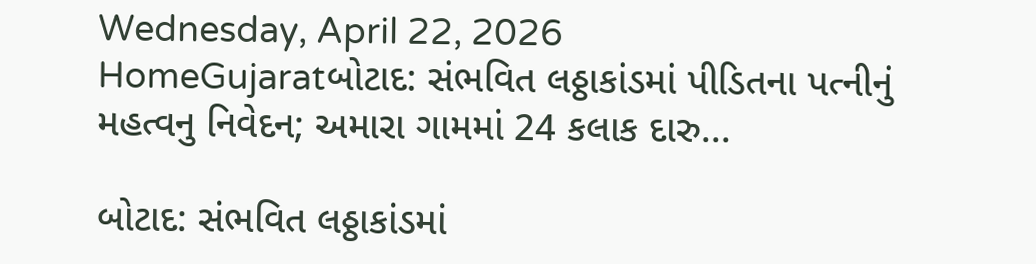Wednesday, April 22, 2026
HomeGujaratબોટાદ: સંભવિત લઠ્ઠાકાંડમાં પીડિતના પત્નીનું મહત્વનુ નિવેદન; અમારા ગામમાં 24 કલાક દારુ...

બોટાદ: સંભવિત લઠ્ઠાકાંડમાં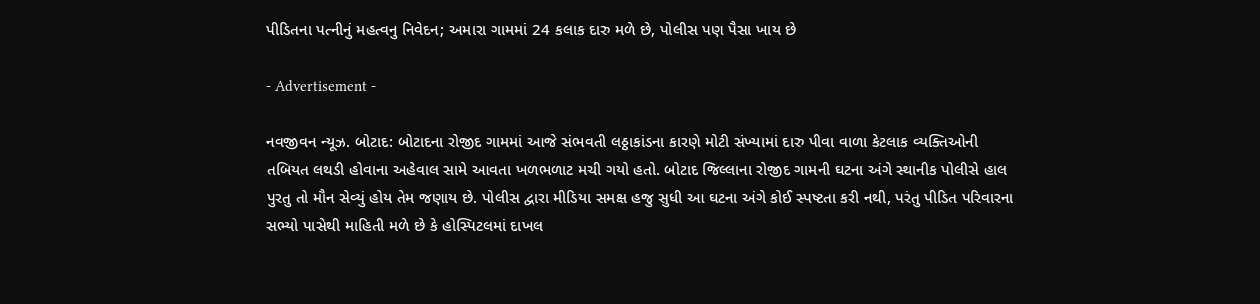પીડિતના પત્નીનું મહત્વનુ નિવેદન; અમારા ગામમાં 24 કલાક દારુ મળે છે, પોલીસ પણ પૈસા ખાય છે

- Advertisement -

નવજીવન ન્યૂઝ. બોટાદ: બોટાદના રોજીદ ગામમાં આજે સંભવતી લઠ્ઠાકાંડના કારણે મોટી સંખ્યામાં દારુ પીવા વાળા કેટલાક વ્યક્તિઓની તબિયત લથડી હોવાના અહેવાલ સામે આવતા ખળભળાટ મચી ગયો હતો. બોટાદ જિલ્લાના રોજીદ ગામની ઘટના અંગે સ્થાનીક પોલીસે હાલ પુરતુ તો મૌન સેવ્યું હોય તેમ જણાય છે. પોલીસ દ્વારા મીડિયા સમક્ષ હજુ સુધી આ ઘટના અંગે કોઈ સ્પષ્ટતા કરી નથી, પરંતુ પીડિત પરિવારના સભ્યો પાસેથી માહિતી મળે છે કે હોસ્પિટલમાં દાખલ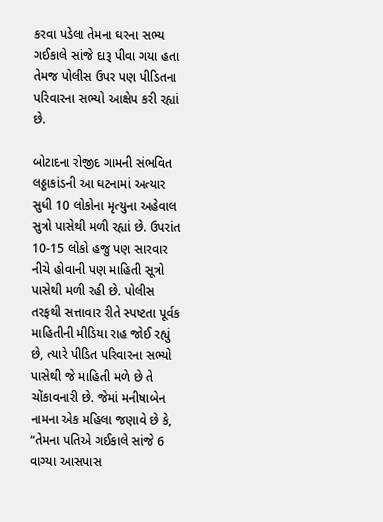કરવા પડેલા તેમના ઘરના સભ્ય ગઈકાલે સાંજે દારૂ પીવા ગયા હતા તેમજ પોલીસ ઉપર પણ પીડિતના પરિવારના સભ્યો આક્ષેપ કરી રહ્યાં છે.

બોટાદના રોજીદ ગામની સંભવિત લઠ્ઠાકાંડની આ ઘટનામાં અત્યાર સુધી 10 લોકોના મૃત્યુના અહેવાલ સુત્રો પાસેથી મળી રહ્યાં છે. ઉપરાંત 10-15 લોકો હજુ પણ સારવાર નીચે હોવાની પણ માહિતી સૂત્રો પાસેથી મળી રહી છે. પોલીસ તરફથી સત્તાવાર રીતે સ્પષ્ટતા પૂર્વક માહિતીની મીડિયા રાહ જોઈ રહ્યું છે, ત્યારે પીડિત પરિવારના સભ્યો પાસેથી જે માહિતી મળે છે તે ચોંકાવનારી છે. જેમાં મનીષાબેન નામના એક મહિલા જણાવે છે કે, “તેમના પતિએ ગઈકાલે સાંજે 6 વાગ્યા આસપાસ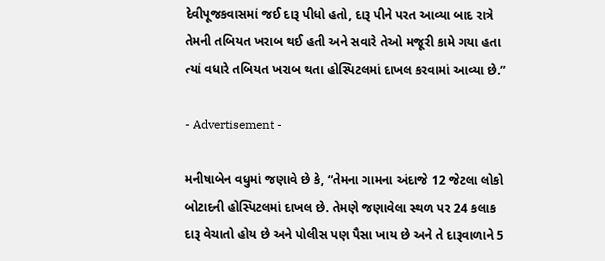દેવીપૂજકવાસમાં જઈ દારૂ પીધો હતો, દારૂ પીને પરત આવ્યા બાદ રાત્રે તેમની તબિયત ખરાબ થઈ હતી અને સવારે તેઓ મજૂરી કામે ગયા હતા ત્યાં વધારે તબિયત ખરાબ થતા હોસ્પિટલમાં દાખલ કરવામાં આવ્યા છે.”

- Advertisement -

મનીષાબેન વધુમાં જણાવે છે કે, “તેમના ગામના અંદાજે 12 જેટલા લોકો બોટાદની હોસ્પિટલમાં દાખલ છે. તેમણે જણાવેલા સ્થળ પર 24 કલાક દારૂ વેચાતો હોય છે અને પોલીસ પણ પૈસા ખાય છે અને તે દારૂવાળાને 5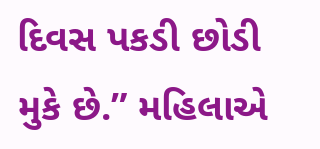દિવસ પકડી છોડી મુકે છે.” મહિલાએ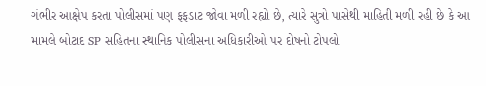ગંભીર આક્ષેપ કરતા પોલીસમાં પણ ફફડાટ જોવા મળી રહ્યો છે, ત્યારે સુત્રો પાસેથી માહિતી મળી રહી છે કે આ મામલે બોટાદ SP સહિતના સ્થાનિક પોલીસના અધિકારીઓ પર દોષનો ટોપલો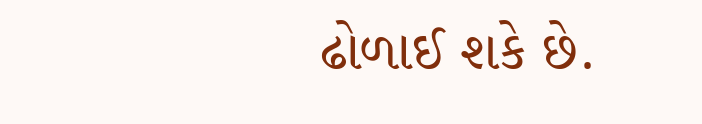ઢોળાઈ શકે છે.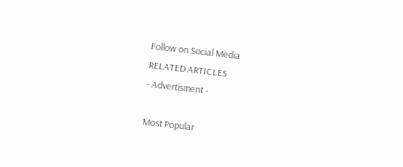Follow on Social Media
RELATED ARTICLES
- Advertisment -

Most Popular